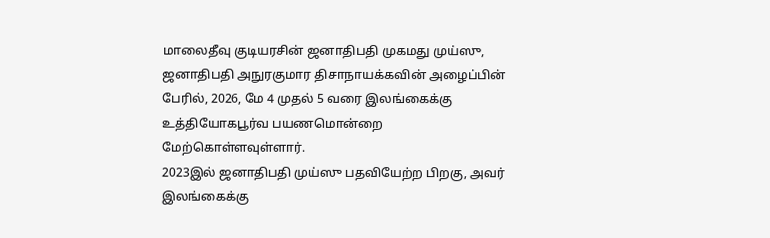மாலைதீவு குடியரசின் ஜனாதிபதி முகமது முய்ஸு, ஜனாதிபதி அநுரகுமார திசாநாயக்கவின் அழைப்பின் பேரில், 2026, மே 4 முதல் 5 வரை இலங்கைக்கு உத்தியோகபூர்வ பயணமொன்றை மேற்கொள்ளவுள்ளார்.
2023இல் ஜனாதிபதி முய்ஸு பதவியேற்ற பிறகு, அவர் இலங்கைக்கு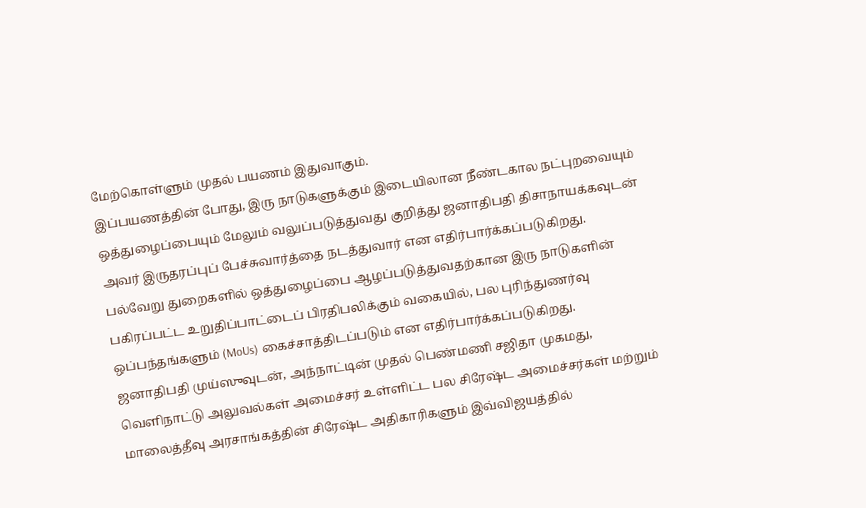மேற்கொள்ளும் முதல் பயணம் இதுவாகும்.
இப்பயணத்தின் போது, இரு நாடுகளுக்கும் இடையிலான நீண்டகால நட்புறவையும் ஒத்துழைப்பையும் மேலும் வலுப்படுத்துவது குறித்து ஜனாதிபதி திசாநாயக்கவுடன் அவர் இருதரப்புப் பேச்சுவார்த்தை நடத்துவார் என எதிர்பார்க்கப்படுகிறது.
பல்வேறு துறைகளில் ஒத்துழைப்பை ஆழப்படுத்துவதற்கான இரு நாடுகளின் பகிரப்பட்ட உறுதிப்பாட்டைப் பிரதிபலிக்கும் வகையில், பல புரிந்துணர்வு ஒப்பந்தங்களும் (MoUs) கைச்சாத்திடப்படும் என எதிர்பார்க்கப்படுகிறது.
ஜனாதிபதி முய்ஸுவுடன், அந்நாட்டின் முதல் பெண்மணி சஜிதா முகமது, வெளிநாட்டு அலுவல்கள் அமைச்சர் உள்ளிட்ட பல சிரேஷ்ட அமைச்சர்கள் மற்றும் மாலைத்தீவு அரசாங்கத்தின் சிரேஷ்ட அதிகாரிகளும் இவ்விஜயத்தில்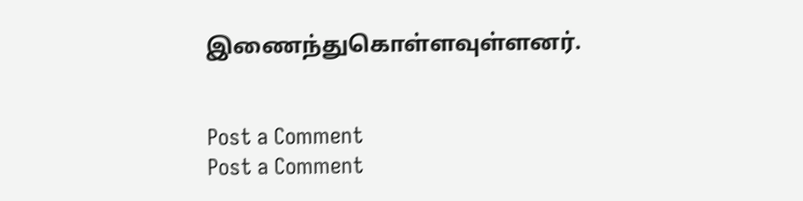இணைந்துகொள்ளவுள்ளனர்.


Post a Comment
Post a Comment